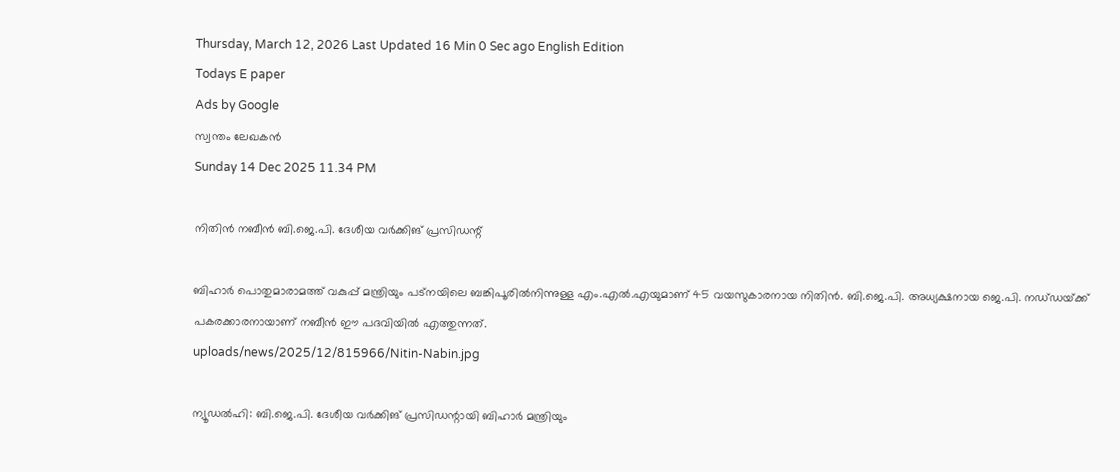Thursday, March 12, 2026 Last Updated 16 Min 0 Sec ago English Edition
Todays E paper
Ads by Google
സ്വന്തം ലേഖകന്‍
Sunday 14 Dec 2025 11.34 PM

നിതിന്‍ നബീന്‍ ബി.ജെ.പി. ദേശീയ വര്‍ക്കിങ്‌ പ്രസിഡന്റ്‌

ബിഹാര്‍ പൊതുമാരാമത്ത്‌ വകുപ്പ്‌ മന്ത്രിയും പട്‌നയിലെ ബങ്കിപൂരില്‍നിന്നുള്ള എം.എല്‍.എയുമാണ്‌ 45 വയസുകാരനായ നിതിന്‍. ബി.ജെ.പി. അധ്യക്ഷനായ ജെ.പി. നഡ്‌ഡയ്‌ക്ക്‌ പകരക്കാരനായാണ്‌ നബീന്‍ ഈ പദവിയില്‍ എത്തുന്നത്‌.
uploads/news/2025/12/815966/Nitin-Nabin.jpg

ന്യൂഡല്‍ഹി: ബി.ജെ.പി. ദേശീയ വര്‍ക്കിങ്‌ പ്രസിഡന്റായി ബിഹാര്‍ മന്ത്രിയും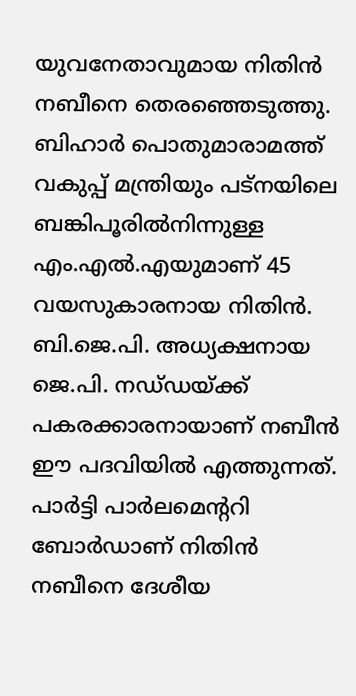യുവനേതാവുമായ നിതിന്‍ നബീനെ തെരഞ്ഞെടുത്തു.
ബിഹാര്‍ പൊതുമാരാമത്ത്‌ വകുപ്പ്‌ മന്ത്രിയും പട്‌നയിലെ ബങ്കിപൂരില്‍നിന്നുള്ള എം.എല്‍.എയുമാണ്‌ 45 വയസുകാരനായ നിതിന്‍. ബി.ജെ.പി. അധ്യക്ഷനായ ജെ.പി. നഡ്‌ഡയ്‌ക്ക്‌ പകരക്കാരനായാണ്‌ നബീന്‍ ഈ പദവിയില്‍ എത്തുന്നത്‌. പാര്‍ട്ടി പാര്‍ലമെന്ററി ബോര്‍ഡാണ്‌ നിതിന്‍ നബീനെ ദേശീയ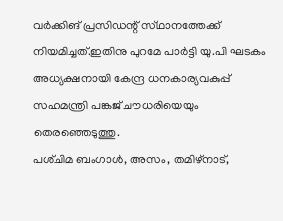വര്‍ക്കിങ്‌ പ്രസിഡന്റ്‌ സ്‌ഥാനത്തേക്ക്‌ നിയമിച്ചത്‌.ഇതിനു പുറമേ പാര്‍ട്ടി യു.പി ഘടകം അധ്യക്ഷനായി കേന്ദ്ര ധനകാര്യവകുപ്പ്‌ സഹമന്ത്രി പങ്കജ്‌ ചൗധരിയെയും തെരഞ്ഞെടുത്തു.
പശ്‌ചിമ ബംഗാള്‍, അസം, തമിഴ്‌നാട്‌,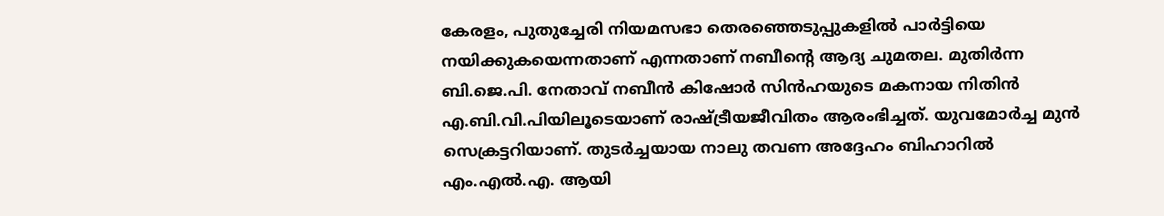കേരളം, പുതുച്ചേരി നിയമസഭാ തെരഞ്ഞെടുപ്പുകളില്‍ പാര്‍ട്ടിയെ നയിക്കുകയെന്നതാണ്‌ എന്നതാണ്‌ നബീന്റെ ആദ്യ ചുമതല. മുതിര്‍ന്ന ബി.ജെ.പി. നേതാവ്‌ നബീന്‍ കിഷോര്‍ സിന്‍ഹയുടെ മകനായ നിതിന്‍ എ.ബി.വി.പിയിലൂടെയാണ്‌ രാഷ്‌ട്രീയജീവിതം ആരംഭിച്ചത്‌. യുവമോര്‍ച്ച മുന്‍ സെക്രട്ടറിയാണ്‌. തുടര്‍ച്ചയായ നാലു തവണ അദ്ദേഹം ബിഹാറില്‍ എം.എല്‍.എ. ആയി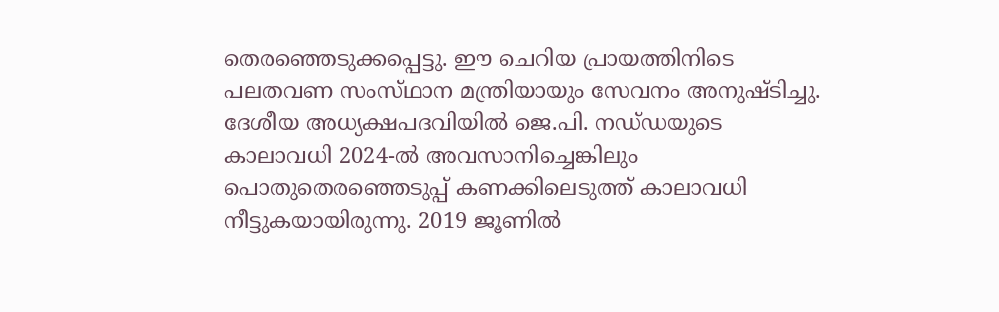തെരഞ്ഞെടുക്കപ്പെട്ടു. ഈ ചെറിയ പ്രായത്തിനിടെ പലതവണ സംസ്‌ഥാന മന്ത്രിയായും സേവനം അനുഷ്‌ടിച്ചു. ദേശീയ അധ്യക്ഷപദവിയില്‍ ജെ.പി. നഡ്‌ഡയുടെ കാലാവധി 2024-ല്‍ അവസാനിച്ചെങ്കിലും പൊതുതെരഞ്ഞെടുപ്പ്‌ കണക്കിലെടുത്ത്‌ കാലാവധി നീട്ടുകയായിരുന്നു. 2019 ജൂണില്‍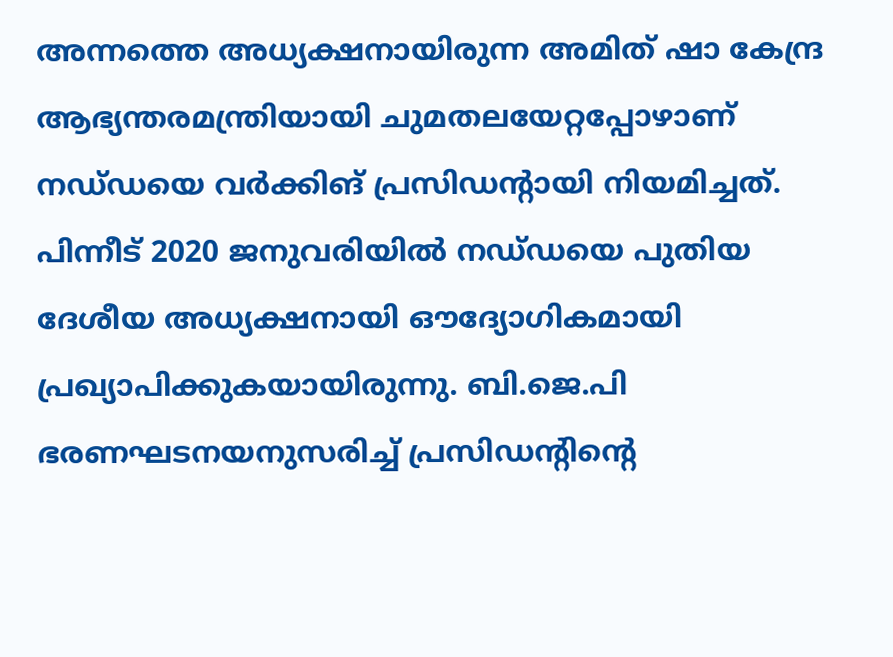അന്നത്തെ അധ്യക്ഷനായിരുന്ന അമിത്‌ ഷാ കേന്ദ്ര ആഭ്യന്തരമന്ത്രിയായി ചുമതലയേറ്റപ്പോഴാണ്‌ നഡ്‌ഡയെ വര്‍ക്കിങ്‌ പ്രസിഡന്റായി നിയമിച്ചത്‌. പിന്നീട്‌ 2020 ജനുവരിയില്‍ നഡ്‌ഡയെ പുതിയ ദേശീയ അധ്യക്ഷനായി ഔദ്യോഗികമായി പ്രഖ്യാപിക്കുകയായിരുന്നു. ബി.ജെ.പി ഭരണഘടനയനുസരിച്ച്‌ പ്രസിഡന്റിന്റെ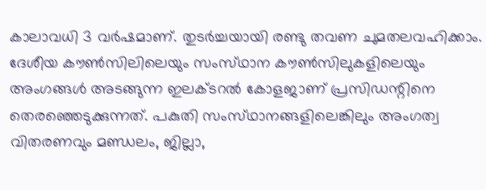കാലാവധി 3 വര്‍ഷമാണ്‌. തുടര്‍ച്ചയായി രണ്ടു തവണ ചുമതലവഹിക്കാം. ദേശീയ കൗണ്‍സിലിലെയും സംസ്‌ഥാന കൗണ്‍സിലുകളിലെയും അംഗങ്ങള്‍ അടങ്ങുന്ന ഇലക്‌ടറല്‍ കോളജാണ്‌ പ്രസിഡന്റിനെ തെരഞ്ഞെടുക്കുന്നത്‌. പകുതി സംസ്‌ഥാനങ്ങളിലെങ്കിലും അംഗത്വ വിതരണവും മണ്ഡലം, ജില്ലാ,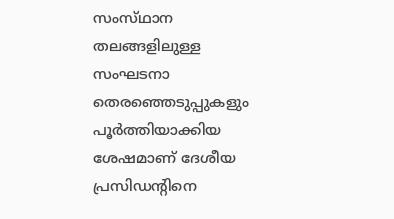സംസ്‌ഥാന തലങ്ങളിലുള്ള സംഘടനാ തെരഞ്ഞെടുപ്പുകളും പൂര്‍ത്തിയാക്കിയ ശേഷമാണ്‌ ദേശീയ പ്രസിഡന്റിനെ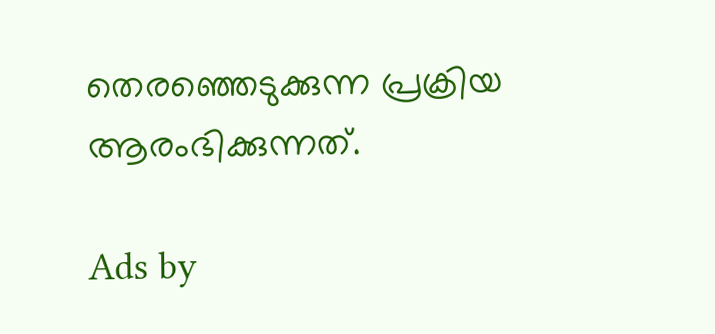തെരഞ്ഞെടുക്കുന്ന പ്രക്രിയ ആരംഭിക്കുന്നത്‌.

Ads by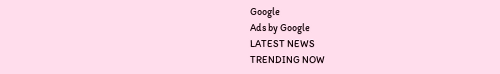Google
Ads by Google
LATEST NEWS
TRENDING NOW